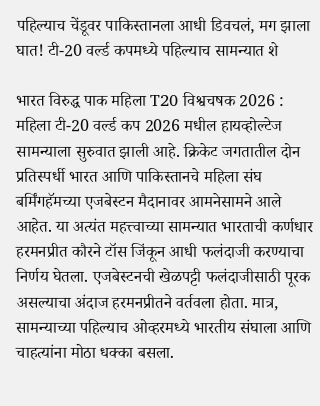पहिल्याच चेंडूवर पाकिस्तानला आधी डिवचलं, मग झाला घात! टी-20 वर्ल्ड कपमध्ये पहिल्याच सामन्यात शे

भारत विरुद्ध पाक महिला T20 विश्वचषक 2026 : महिला टी-20 वर्ल्ड कप 2026 मधील हायव्होल्टेज सामन्याला सुरुवात झाली आहे. क्रिकेट जगतातील दोन प्रतिस्पर्धी भारत आणि पाकिस्तानचे महिला संघ बर्मिंगहॅमच्या एजबेस्टन मैदानावर आमनेसामने आले आहेत. या अत्यंत महत्त्वाच्या सामन्यात भारताची कर्णधार हरमनप्रीत कौरने टॉस जिंकून आधी फलंदाजी करण्याचा निर्णय घेतला. एजबेस्टनची खेळपट्टी फलंदाजीसाठी पूरक असल्याचा अंदाज हरमनप्रीतने वर्तवला होता. मात्र, सामन्याच्या पहिल्याच ओव्हरमध्ये भारतीय संघाला आणि चाहत्यांना मोठा धक्का बसला.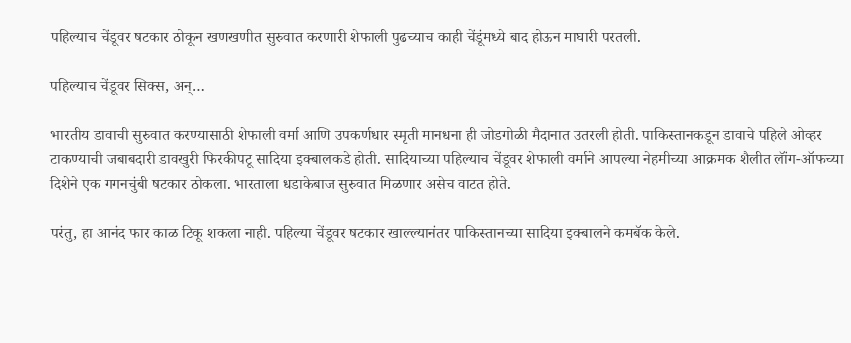पहिल्याच चेंडूवर षटकार ठोकून खणखणीत सुरुवात करणारी शेफाली पुढच्याच काही चेंडूंमध्ये बाद होऊन माघारी परतली.

पहिल्याच चेंडूवर सिक्स, अन्…

भारतीय डावाची सुरुवात करण्यासाठी शेफाली वर्मा आणि उपकर्णधार स्मृती मानधना ही जोडगोळी मैदानात उतरली होती. पाकिस्तानकडून डावाचे पहिले ओव्हर टाकण्याची जबाबदारी डावखुरी फिरकीपटू सादिया इक्बालकडे होती. सादियाच्या पहिल्याच चेंडूवर शेफाली वर्माने आपल्या नेहमीच्या आक्रमक शैलीत लॉंग-ऑफच्या दिशेने एक गगनचुंबी षटकार ठोकला. भारताला धडाकेबाज सुरुवात मिळणार असेच वाटत होते.

परंतु, हा आनंद फार काळ टिकू शकला नाही. पहिल्या चेंडूवर षटकार खाल्ल्यानंतर पाकिस्तानच्या सादिया इक्बालने कमबॅक केले.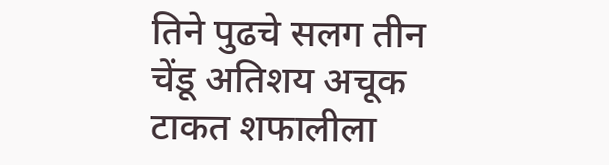तिने पुढचे सलग तीन चेंडू अतिशय अचूक टाकत शफालीला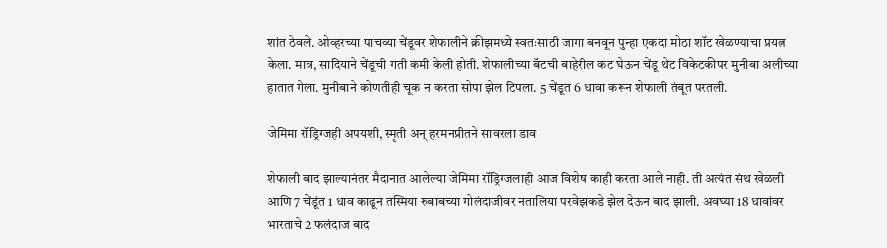शांत ठेवले. ओव्हरच्या पाचव्या चेंडूवर शेफालीने क्रीझमध्ये स्वतःसाठी जागा बनवून पुन्हा एकदा मोठा शॉट खेळण्याचा प्रयत्न केला. मात्र, सादियाने चेंडूची गती कमी केली होती. शेफालीच्या बॅटची बाहेरील कट घेऊन चेंडू थेट विकेटकीपर मुनीबा अलीच्या हातात गेला. मुनीबाने कोणतीही चूक न करता सोपा झेल टिपला. 5 चेंडूत 6 धावा करून शेफाली तंबूत परतली.

जेमिमा रॉड्रिग्जही अपयशी, स्मृती अन् हरमनप्रीतने सावरला डाव

शेफाली बाद झाल्यानंतर मैदानात आलेल्या जेमिमा रॉड्रिग्जलाही आज विशेष काही करता आले नाही. ती अत्यंत संथ खेळली आणि 7 चेंडूंत 1 धाव काढून तस्मिया रुबाबच्या गोलंदाजीवर नतालिया परवेझकडे झेल देऊन बाद झाली. अवघ्या 18 धावांवर भारताचे 2 फलंदाज बाद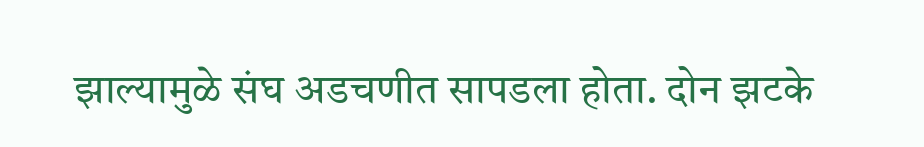झाल्यामुळे संघ अडचणीत सापडला होता. दोन झटके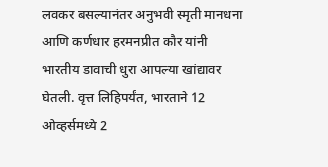लवकर बसल्यानंतर अनुभवी स्मृती मानधना आणि कर्णधार हरमनप्रीत कौर यांनी भारतीय डावाची धुरा आपल्या खांद्यावर घेतली. वृत्त लिहिपर्यंत, भारताने 12 ओव्हर्समध्ये 2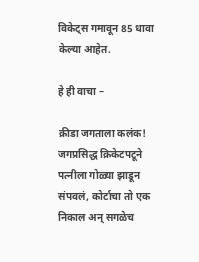विकेट्स गमावून 85 धावा केल्या आहेत.

हे ही वाचा –

क्रीडा जगताला कलंक! जगप्रसिद्ध क्रिकेटपटूने पत्नीला गोळ्या झाडून संपवलं, कोर्टाचा तो एक निकाल अन् सगळेच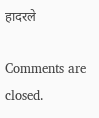हादरले

Comments are closed.